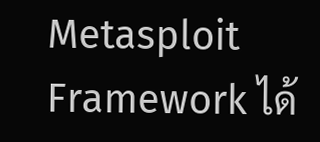Metasploit Framework ได้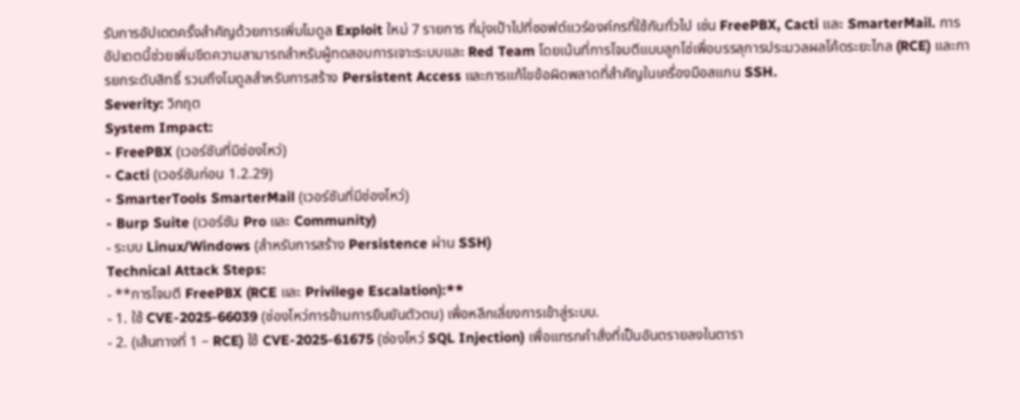รับการอัปเดตครั้งสำคัญด้วยการเพิ่มโมดูล Exploit ใหม่ 7 รายการ ที่มุ่งเป้าไปที่ซอฟต์แวร์องค์กรที่ใช้กันทั่วไป เช่น FreePBX, Cacti และ SmarterMail. การอัปเดตนี้ช่วยเพิ่มขีดความสามารถสำหรับผู้ทดสอบการเจาะระบบและ Red Team โดยเน้นที่การโจมตีแบบลูกโซ่เพื่อบรรลุการประมวลผลโค้ดระยะไกล (RCE) และการยกระดับสิทธิ์ รวมถึงโมดูลสำหรับการสร้าง Persistent Access และการแก้ไขข้อผิดพลาดที่สำคัญในเครื่องมือสแกน SSH.
Severity: วิกฤต
System Impact:
- FreePBX (เวอร์ชันที่มีช่องโหว่)
- Cacti (เวอร์ชันก่อน 1.2.29)
- SmarterTools SmarterMail (เวอร์ชันที่มีช่องโหว่)
- Burp Suite (เวอร์ชัน Pro และ Community)
- ระบบ Linux/Windows (สำหรับการสร้าง Persistence ผ่าน SSH)
Technical Attack Steps:
- **การโจมตี FreePBX (RCE และ Privilege Escalation):**
- 1. ใช้ CVE-2025-66039 (ช่องโหว่การข้ามการยืนยันตัวตน) เพื่อหลีกเลี่ยงการเข้าสู่ระบบ.
- 2. (เส้นทางที่ 1 – RCE) ใช้ CVE-2025-61675 (ช่องโหว่ SQL Injection) เพื่อแทรกคำสั่งที่เป็นอันตรายลงในตารา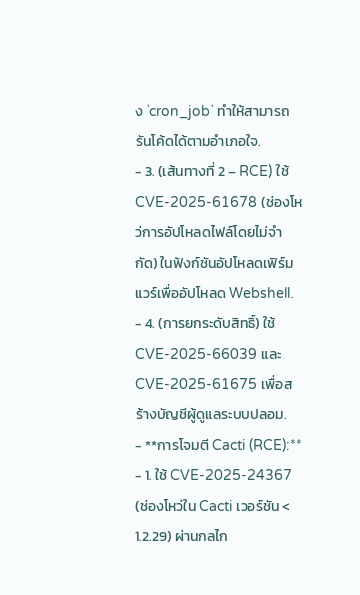ง `cron_job` ทำให้สามารถรันโค้ดได้ตามอำเภอใจ.
- 3. (เส้นทางที่ 2 – RCE) ใช้ CVE-2025-61678 (ช่องโหว่การอัปโหลดไฟล์โดยไม่จำกัด) ในฟังก์ชันอัปโหลดเฟิร์มแวร์เพื่ออัปโหลด Webshell.
- 4. (การยกระดับสิทธิ์) ใช้ CVE-2025-66039 และ CVE-2025-61675 เพื่อสร้างบัญชีผู้ดูแลระบบปลอม.
- **การโจมตี Cacti (RCE):**
- 1. ใช้ CVE-2025-24367 (ช่องโหว่ใน Cacti เวอร์ชัน < 1.2.29) ผ่านกลไก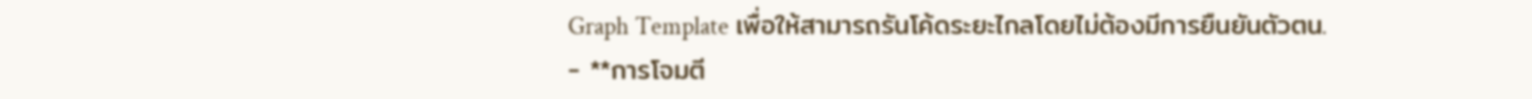Graph Template เพื่อให้สามารถรันโค้ดระยะไกลโดยไม่ต้องมีการยืนยันตัวตน.
- **การโจมตี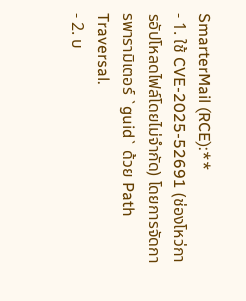SmarterMail (RCE):**
- 1. ใช้ CVE-2025-52691 (ช่องโหว่การอัปโหลดไฟล์โดยไม่จำกัด) โดยการจัดการพารามิเตอร์ `guid` ด้วย Path Traversal.
- 2. บ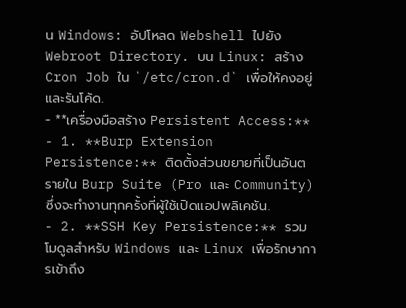น Windows: อัปโหลด Webshell ไปยัง Webroot Directory. บน Linux: สร้าง Cron Job ใน `/etc/cron.d` เพื่อให้คงอยู่และรันโค้ด.
- **เครื่องมือสร้าง Persistent Access:**
- 1. **Burp Extension Persistence:** ติดตั้งส่วนขยายที่เป็นอันตรายใน Burp Suite (Pro และ Community) ซึ่งจะทำงานทุกครั้งที่ผู้ใช้เปิดแอปพลิเคชัน.
- 2. **SSH Key Persistence:** รวมโมดูลสำหรับ Windows และ Linux เพื่อรักษาการเข้าถึง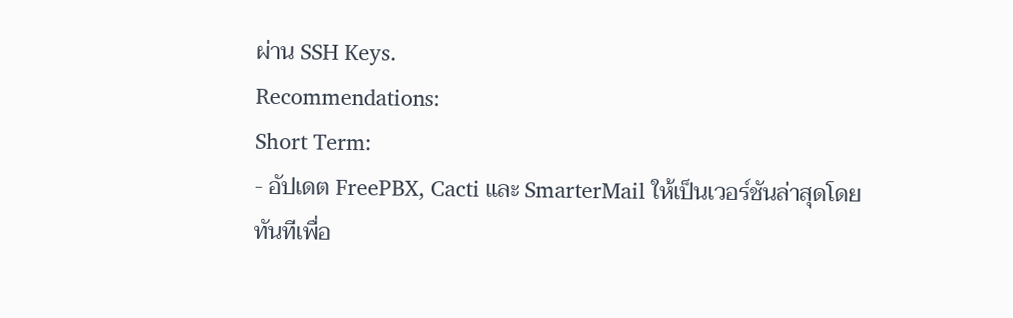ผ่าน SSH Keys.
Recommendations:
Short Term:
- อัปเดต FreePBX, Cacti และ SmarterMail ให้เป็นเวอร์ชันล่าสุดโดยทันทีเพื่อ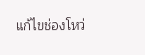แก้ไขช่องโหว่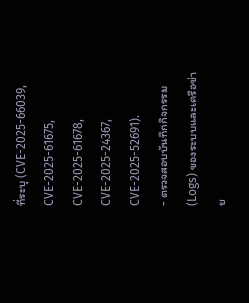ที่ระบุ (CVE-2025-66039, CVE-2025-61675, CVE-2025-61678, CVE-2025-24367, CVE-2025-52691).
- ตรวจสอบบันทึกกิจกรรม (Logs) ของระบบและเครือข่าย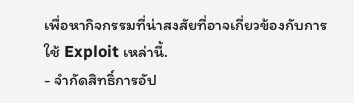เพื่อหากิจกรรมที่น่าสงสัยที่อาจเกี่ยวข้องกับการใช้ Exploit เหล่านี้.
- จำกัดสิทธิ์การอัป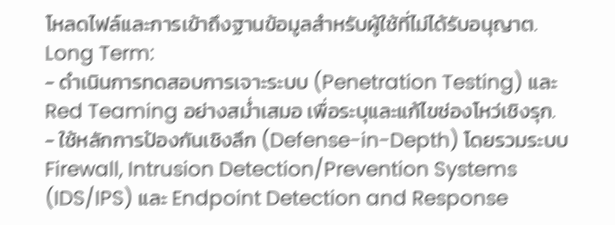โหลดไฟล์และการเข้าถึงฐานข้อมูลสำหรับผู้ใช้ที่ไม่ได้รับอนุญาต.
Long Term:
- ดำเนินการทดสอบการเจาะระบบ (Penetration Testing) และ Red Teaming อย่างสม่ำเสมอ เพื่อระบุและแก้ไขช่องโหว่เชิงรุก.
- ใช้หลักการป้องกันเชิงลึก (Defense-in-Depth) โดยรวมระบบ Firewall, Intrusion Detection/Prevention Systems (IDS/IPS) และ Endpoint Detection and Response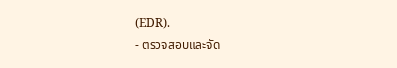(EDR).
- ตรวจสอบและจัด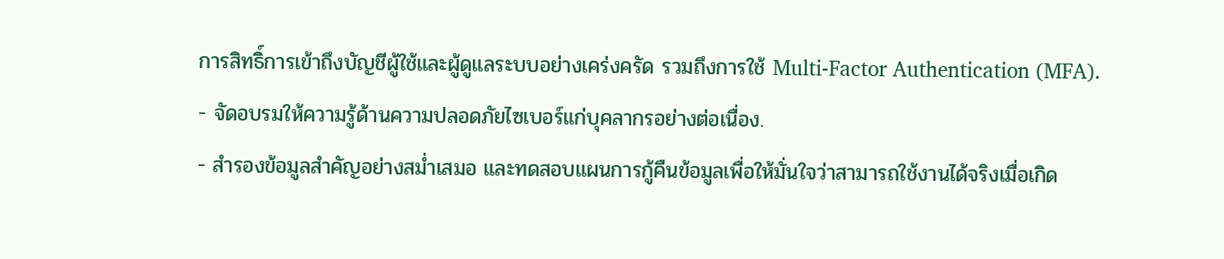การสิทธิ์การเข้าถึงบัญชีผู้ใช้และผู้ดูแลระบบอย่างเคร่งครัด รวมถึงการใช้ Multi-Factor Authentication (MFA).
- จัดอบรมให้ความรู้ด้านความปลอดภัยไซเบอร์แก่บุคลากรอย่างต่อเนื่อง.
- สำรองข้อมูลสำคัญอย่างสม่ำเสมอ และทดสอบแผนการกู้คืนข้อมูลเพื่อให้มั่นใจว่าสามารถใช้งานได้จริงเมื่อเกิด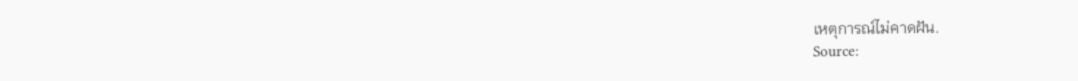เหตุการณ์ไม่คาดฝัน.
Source: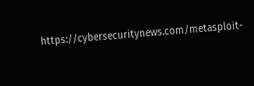https://cybersecuritynews.com/metasploit-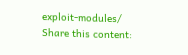exploit-modules/
Share this content: